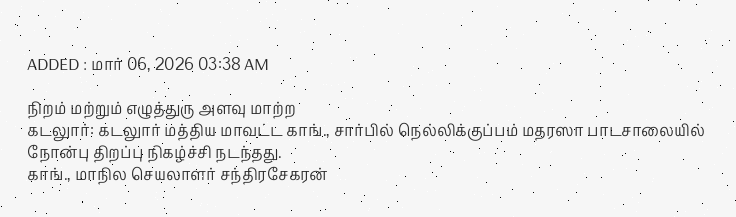ADDED : மார் 06, 2026 03:38 AM

நிறம் மற்றும் எழுத்துரு அளவு மாற்ற
கடலுார்: கடலுார் மத்திய மாவட்ட காங்., சார்பில் நெல்லிக்குப்பம் மதரஸா பாடசாலையில் நோன்பு திறப்பு நிகழ்ச்சி நடந்தது.
காங்., மாநில செயலாளர் சந்திரசேகரன்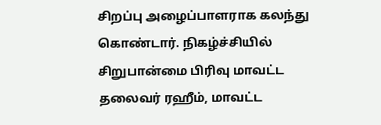சிறப்பு அழைப்பாளராக கலந்து கொண்டார். நிகழ்ச்சியில் சிறுபான்மை பிரிவு மாவட்ட தலைவர் ரஹீம், மாவட்ட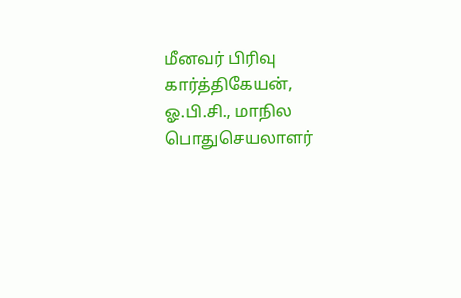மீனவர் பிரிவு கார்த்திகேயன், ஓ.பி.சி., மாநில பொதுசெயலாளர்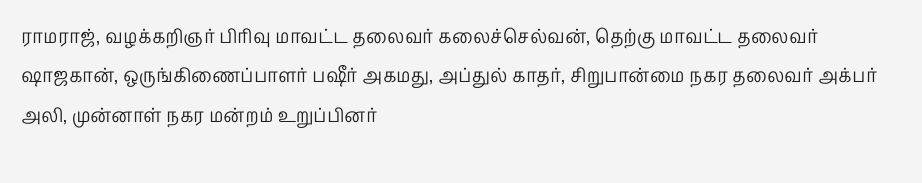ராமராஜ், வழக்கறிஞர் பிரிவு மாவட்ட தலைவர் கலைச்செல்வன், தெற்கு மாவட்ட தலைவர் ஷாஜகான், ஒருங்கிணைப்பாளர் பஷீர் அகமது, அப்துல் காதர், சிறுபான்மை நகர தலைவர் அக்பர் அலி, முன்னாள் நகர மன்றம் உறுப்பினர்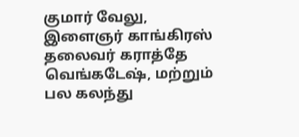குமார் வேலு, இளைஞர் காங்கிரஸ் தலைவர் கராத்தே வெங்கடேஷ், மற்றும் பல கலந்து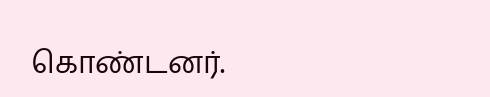கொண்டனர்.